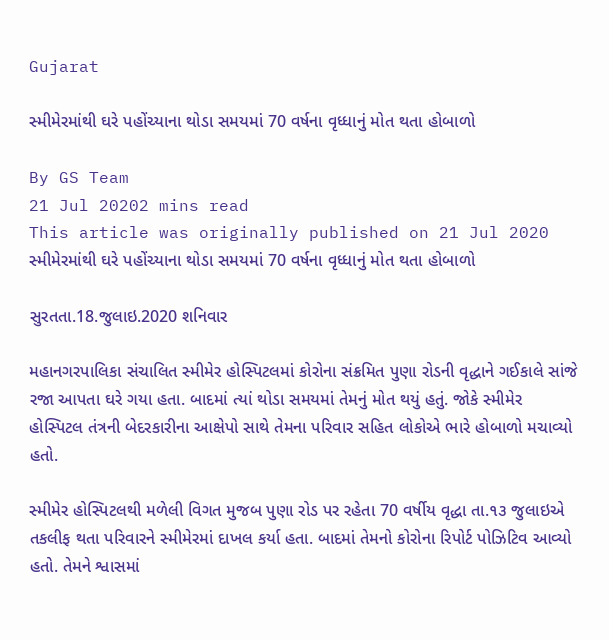Gujarat

સ્મીમેરમાંથી ઘરે પહોંચ્યાના થોડા સમયમાં 70 વર્ષના વૃધ્ધાનું મોત થતા હોબાળો

By GS Team
21 Jul 20202 mins read
This article was originally published on 21 Jul 2020
સ્મીમેરમાંથી ઘરે પહોંચ્યાના થોડા સમયમાં 70 વર્ષના વૃધ્ધાનું મોત થતા હોબાળો

સુરતતા.18.જુલાઇ.2020 શનિવાર

મહાનગરપાલિકા સંચાલિત સ્મીમેર હોસ્પિટલમાં કોરોના સંક્રમિત પુણા રોડની વૃદ્ધાને ગઈકાલે સાંજે રજા આપતા ઘરે ગયા હતા. બાદમાં ત્યાં થોડા સમયમાં તેમનું મોત થયું હતું. જોકે સ્મીમેર હોસ્પિટલ તંત્રની બેદરકારીના આક્ષેપો સાથે તેમના પરિવાર સહિત લોકોએ ભારે હોબાળો મચાવ્યો હતો.

સ્મીમેર હોસ્પિટલથી મળેલી વિગત મુજબ પુણા રોડ પર રહેતા 70 વર્ષીય વૃદ્ધા તા.૧૩ જુલાઇએ તકલીફ થતા પરિવારને સ્મીમેરમાં દાખલ કર્યા હતા. બાદમાં તેમનો કોરોના રિપોર્ટ પોઝિટિવ આવ્યો હતો. તેમને શ્વાસમાં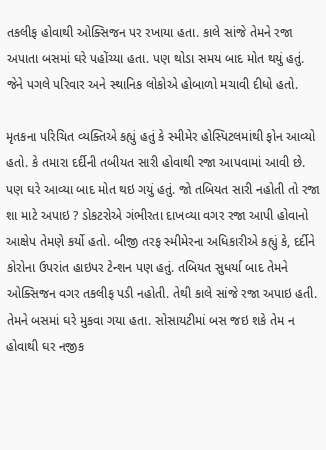તકલીફ હોવાથી ઓક્સિજન પર રખાયા હતા. કાલે સાંજે તેમને રજા અપાતા બસમાં ઘરે પહોંચ્યા હતા. પણ થોડા સમય બાદ મોત થયું હતું. જેને પગલે પરિવાર અને સ્થાનિક લોકોએ હોબાળો મચાવી દીધો હતો.

મૃતકના પરિચિત વ્યક્તિએ કહ્યું હતું કે સ્મીમેર હોસ્પિટલમાંથી ફોન આવ્યો હતો. કે તમારા દર્દીની તબીયત સારી હોવાથી રજા આપવામાં આવી છે. પણ ઘરે આવ્યા બાદ મોત થઇ ગયું હતું. જો તબિયત સારી નહોતી તો રજા શા માટે અપાઇ ? ડોકટરોએ ગંભીરતા દાખવ્યા વગર રજા આપી હોવાનો આક્ષેપ તેમણે કર્યો હતો. બીજી તરફ સ્મીમેરના અધિકારીએ કહ્યું કે, દર્દીને કોરોના ઉપરાંત હાઇપર ટેન્શન પણ હતું. તબિયત સુધર્યા બાદ તેમને ઓક્સિજન વગર તકલીફ પડી નહોતી. તેથી કાલે સાંજે રજા અપાઇ હતી. તેમને બસમાં ઘરે મુકવા ગયા હતા. સોસાયટીમાં બસ જઇ શકે તેમ ન હોવાથી ઘર નજીક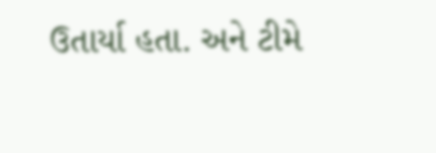ઉતાર્યા હતા. અને ટીમે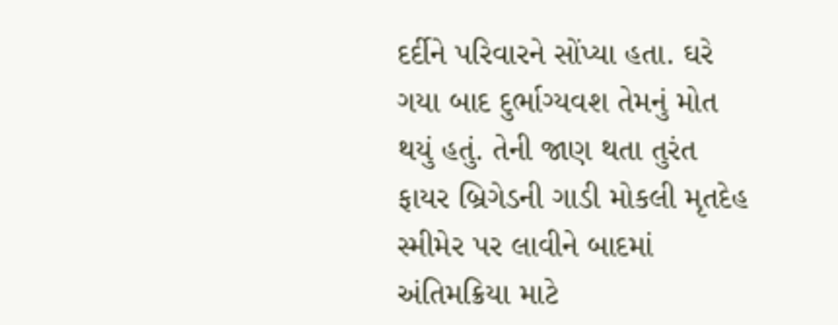દર્દીને પરિવારને સોંપ્યા હતા. ઘરે ગયા બાદ દુર્ભાગ્યવશ તેમનું મોત થયું હતું. તેની જાણ થતા તુરંત ફાયર બ્રિગેડની ગાડી મોકલી મૃતદેહ સ્મીમેર પર લાવીને બાદમાં અંતિમક્રિયા માટે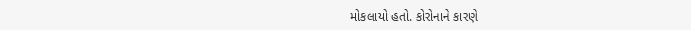મોકલાયો હતો. કોરોનાને કારણે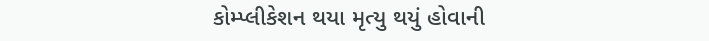કોમ્પ્લીકેશન થયા મૃત્યુ થયું હોવાની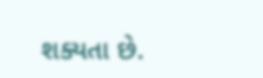શક્યતા છે.